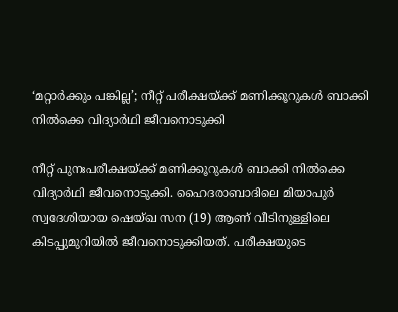‘മറ്റാര്‍ക്കും പങ്കില്ല’; നീറ്റ് പരീക്ഷയ്ക്ക് മണിക്കൂറുകള്‍ ബാക്കി നില്‍ക്കെ വിദ്യാര്‍ഥി ജീവനൊടുക്കി

നീറ്റ് പുനഃപരീക്ഷയ്ക്ക് മണിക്കൂറുകള്‍ ബാക്കി നില്‍ക്കെ വിദ്യാര്‍ഥി ജീവനൊടുക്കി. ഹൈദരാബാദിലെ മിയാപുര്‍ സ്വദേശിയായ ഷെയ്ഖ സന (19) ആണ് വീടിനുള്ളിലെ കിടപ്പുമുറിയില്‍ ജീവനൊടുക്കിയത്. പരീക്ഷയുടെ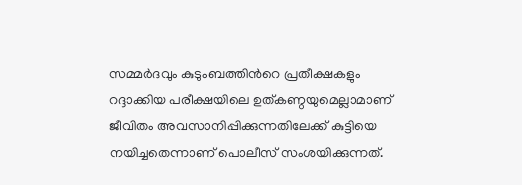സമ്മര്‍ദവും കുടുംബത്തിന്‍റെ പ്രതീക്ഷകളും  റദ്ദാക്കിയ പരീക്ഷയിലെ ഉത്കണ്ഠയുമെല്ലാമാണ് ജീവിതം അവസാനിപ്പിക്കുന്നതിലേക്ക് കുട്ടിയെ നയിച്ചതെന്നാണ് പൊലീസ് സംശയിക്കുന്നത്.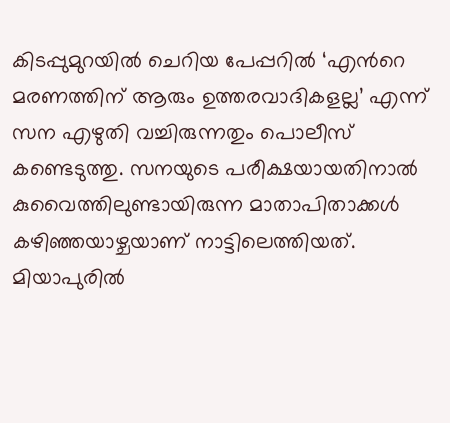കിടപ്പുമുറയില്‍ ചെറിയ പേപ്പറില്‍ ‘എന്‍റെ മരണത്തിന് ആരും ഉത്തരവാദികളല്ല’ എന്ന് സന എഴുതി വച്ചിരുന്നതും പൊലീസ് കണ്ടെടുത്തു. സനയുടെ പരീക്ഷയായതിനാല്‍ കുവൈത്തിലുണ്ടായിരുന്ന മാതാപിതാക്കള്‍ കഴിഞ്ഞയാഴ്ചയാണ് നാട്ടിലെത്തിയത്. മിയാപുരില്‍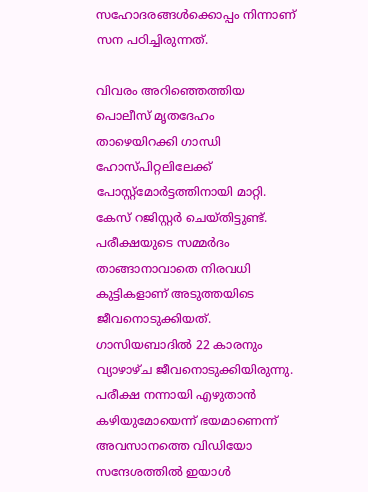സഹോദരങ്ങള്‍ക്കൊപ്പം നിന്നാണ് സന പഠിച്ചിരുന്നത്.

വിവരം അറിഞ്ഞെത്തിയ പൊലീസ് മൃതദേഹം താഴെയിറക്കി ഗാന്ധി ഹോസ്പിറ്റലിലേക്ക് പോസ്റ്റ്മോര്‍ട്ടത്തിനായി മാറ്റി. കേസ് റജിസ്റ്റര്‍ ചെയ്തിട്ടുണ്ട്.  പരീക്ഷയുടെ സമ്മര്‍ദം താങ്ങാനാവാതെ നിരവധി കുട്ടികളാണ് അടുത്തയിടെ ജീവനൊടുക്കിയത്. ഗാസിയബാദില്‍ 22 കാരനും വ്യാഴാഴ്ച ജീവനൊടുക്കിയിരുന്നു. പരീക്ഷ നന്നായി എഴുതാന്‍ കഴിയുമോയെന്ന് ഭയമാണെന്ന് അവസാനത്തെ വിഡിയോ സന്ദേശത്തില്‍ ഇയാള്‍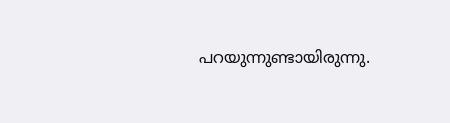പറയുന്നുണ്ടായിരുന്നു.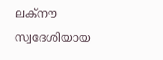ലക്നൗ സ്വദേശിയായ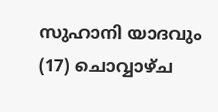സുഹാനി യാദവും (17) ചൊവ്വാഴ്ച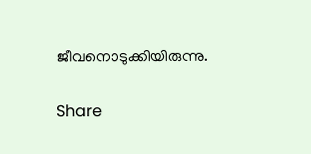ജീവനൊടുക്കിയിരുന്നു.

Share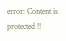error: Content is protected !!